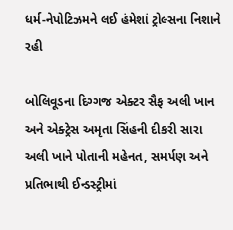ધર્મ-નેપોટિઝમને લઈ હંમેશાં ટ્રોલ્સના નિશાને રહી

બોલિવૂડના દિગ્ગજ એક્ટર સૈફ અલી ખાન અને એક્ટ્રેસ અમૃતા સિંહની દીકરી સારા અલી ખાને પોતાની મહેનત, સમર્પણ અને પ્રતિભાથી ઈન્ડસ્ટ્રીમાં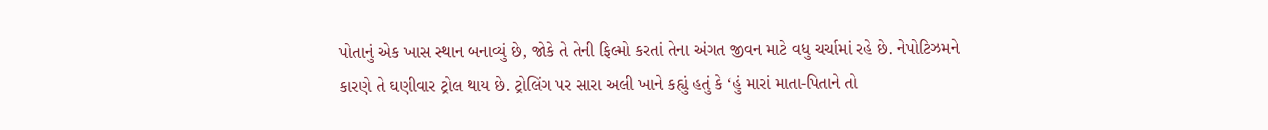પોતાનું એક ખાસ સ્થાન બનાવ્યું છે, જોકે તે તેની ફિલ્મો કરતાં તેના અંગત જીવન માટે વધુ ચર્ચામાં રહે છે. નેપોટિઝમને કારણે તે ઘણીવાર ટ્રોલ થાય છે. ટ્રોલિંગ પર સારા અલી ખાને કહ્યું હતું કે ‘હું મારાં માતા-પિતાને તો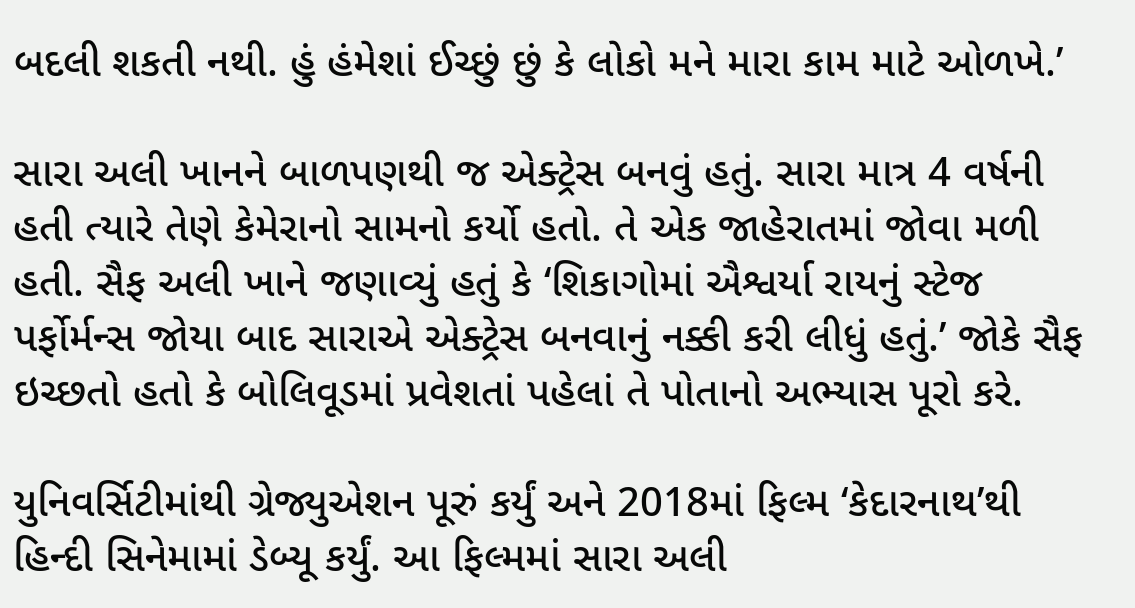બદલી શકતી નથી. હું હંમેશાં ઈચ્છું છું કે લોકો મને મારા કામ માટે ઓળખે.’

સારા અલી ખાનને બાળપણથી જ એક્ટ્રેસ બનવું હતું. સારા માત્ર 4 વર્ષની હતી ત્યારે તેણે કેમેરાનો સામનો કર્યો હતો. તે એક જાહેરાતમાં જોવા મળી હતી. સૈફ અલી ખાને જણાવ્યું હતું કે ‘શિકાગોમાં ઐશ્વર્યા રાયનું સ્ટેજ પર્ફોર્મન્સ જોયા બાદ સારાએ એક્ટ્રેસ બનવાનું નક્કી કરી લીધું હતું.’ જોકે સૈફ ઇચ્છતો હતો કે બોલિવૂડમાં પ્રવેશતાં પહેલાં તે પોતાનો અભ્યાસ પૂરો કરે.

યુનિવર્સિટીમાંથી ગ્રેજ્યુએશન પૂરું કર્યું અને 2018માં ફિલ્મ ‘કેદારનાથ’થી હિન્દી સિનેમામાં ડેબ્યૂ કર્યું. આ ફિલ્મમાં સારા અલી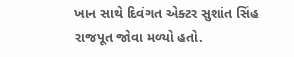ખાન સાથે દિવંગત એક્ટર સુશાંત સિંહ રાજપૂત જોવા મળ્યો હતો.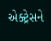એક્ટ્રેસને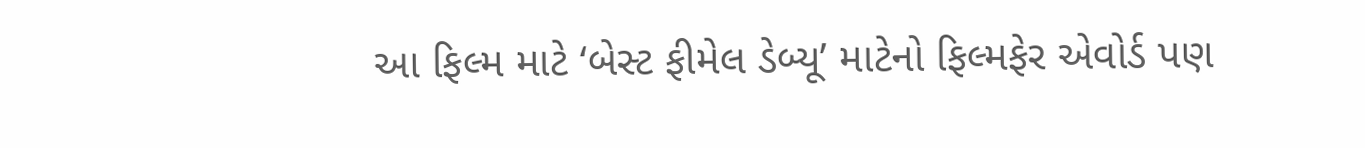આ ફિલ્મ માટે ‘બેસ્ટ ફીમેલ ડેબ્યૂ’ માટેનો ફિલ્મફેર એવોર્ડ પણ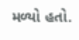મળ્યો હતો.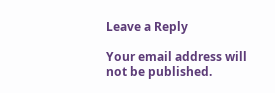Leave a Reply

Your email address will not be published.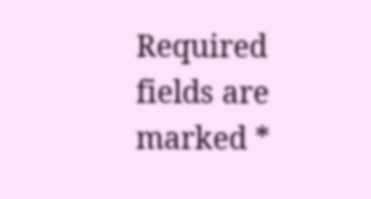Required fields are marked *